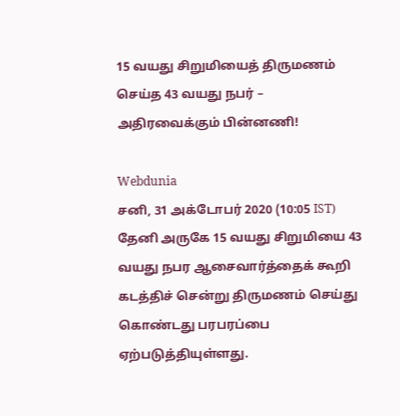15 வயது சிறுமியைத் திருமணம் செய்த 43 வயது நபர் – அதிரவைக்கும் பின்னணி!

Webdunia
சனி, 31 அக்டோபர் 2020 (10:05 IST)
தேனி அருகே 15 வயது சிறுமியை 43 வயது நபர ஆசைவார்த்தைக் கூறி கடத்திச் சென்று திருமணம் செய்து கொண்டது பரபரப்பை ஏற்படுத்தியுள்ளது.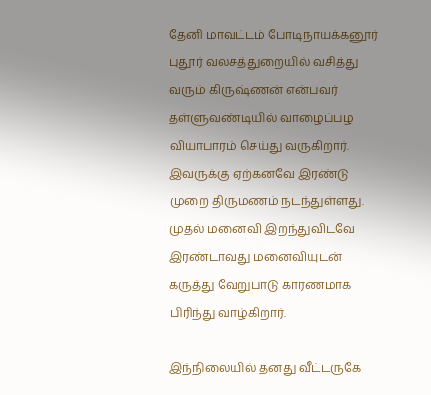தேனி மாவட்டம் போடிநாயக்கனூர் புதூர் வலசத்துறையில் வசித்து வரும் கிருஷ்ணன் என்பவர் தள்ளுவண்டியில் வாழைப்பழ வியாபாரம் செய்து வருகிறார். இவருக்கு ஏற்கனவே இரண்டு முறை திருமணம் நடந்துள்ளது. முதல் மனைவி இறந்துவிடவே இரண்டாவது மனைவியுடன் கருத்து வேறுபாடு காரணமாக பிரிந்து வாழ்கிறார்.

இந்நிலையில் தனது வீட்டருகே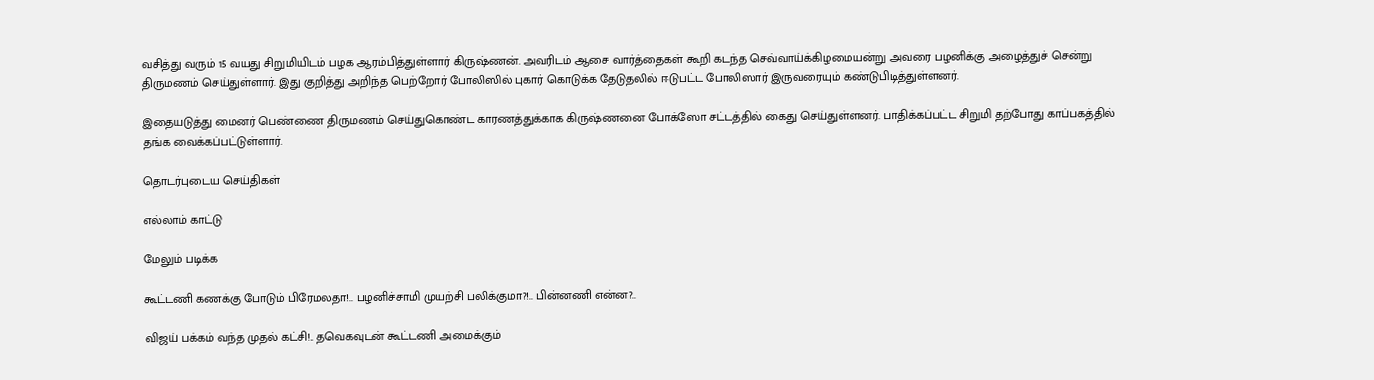வசித்து வரும் 15 வயது சிறுமியிடம் பழக ஆரம்பித்துள்ளார் கிருஷ்ணன். அவரிடம் ஆசை வார்த்தைகள் கூறி கடந்த செவ்வாய்க்கிழமையன்று அவரை பழனிக்கு அழைத்துச் சென்று திருமணம் செய்துள்ளார். இது குறித்து அறிந்த பெற்றோர் போலிஸில் புகார் கொடுக்க தேடுதலில் ஈடுபட்ட போலிஸார் இருவரையும் கண்டுபிடித்துள்ளனர்.

இதையடுத்து மைனர் பெண்ணை திருமணம் செய்துகொண்ட காரணத்துக்காக கிருஷ்ணனை போக்ஸோ சட்டத்தில் கைது செய்துள்ளனர். பாதிக்கப்பட்ட சிறுமி தற்போது காப்பகத்தில் தங்க வைக்கப்பட்டுள்ளார்.

தொடர்புடைய செய்திகள்

எல்லாம் காட்டு

மேலும் படிக்க

கூட்டணி கணக்கு போடும் பிரேமலதா!.. பழனிச்சாமி முயற்சி பலிக்குமா?!.. பின்னணி என்ன?..

விஜய் பக்கம் வந்த முதல் கட்சி!.. தவெகவுடன் கூட்டணி அமைக்கும்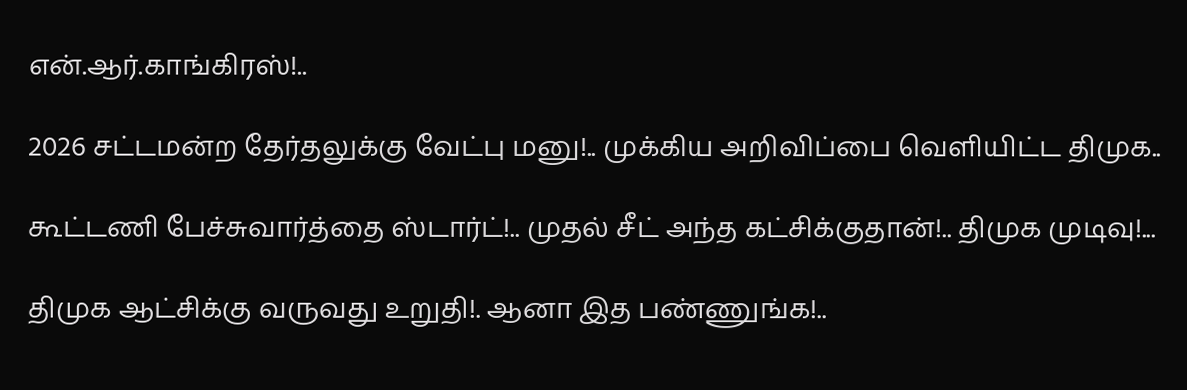என்.ஆர்.காங்கிரஸ்!..

2026 சட்டமன்ற தேர்தலுக்கு வேட்பு மனு!.. முக்கிய அறிவிப்பை வெளியிட்ட திமுக..

கூட்டணி பேச்சுவார்த்தை ஸ்டார்ட்!.. முதல் சீட் அந்த கட்சிக்குதான்!.. திமுக முடிவு!...

திமுக ஆட்சிக்கு வருவது உறுதி!. ஆனா இத பண்ணுங்க!..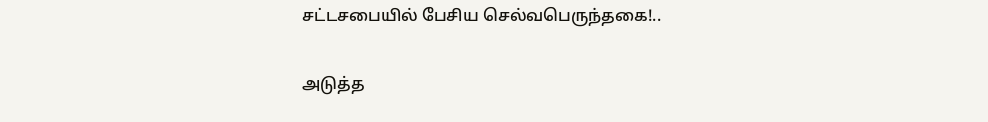சட்டசபையில் பேசிய செல்வபெருந்தகை!..

அடுத்த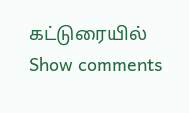கட்டுரையில்
Show comments